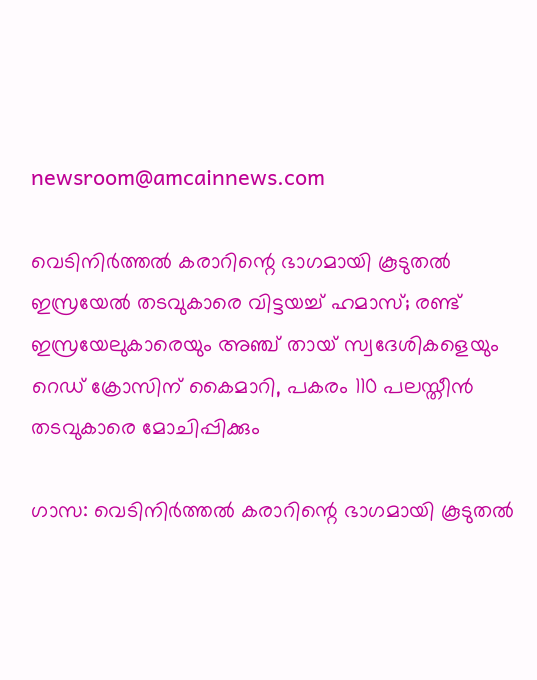newsroom@amcainnews.com

വെടിനിർത്തൽ കരാറിന്റെ ഭാഗമായി കൂടുതൽ ഇസ്രയേൽ തടവുകാരെ വിട്ടയച്ച് ഹമാസ്; രണ്ട് ഇസ്രയേലുകാരെയും അഞ്ച് തായ് സ്വദേശികളെയും റെഡ് ക്രോസിന് കൈമാറി, പകരം 110 പലസ്തീൻ തടവുകാരെ മോചിപ്പിക്കും

ഗാസ: വെടിനിർത്തൽ കരാറിന്റെ ഭാഗമായി കൂടുതൽ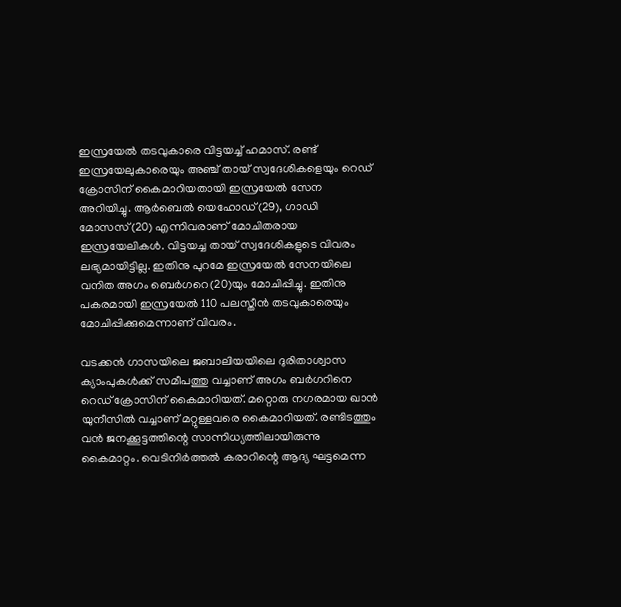ഇസ്രയേൽ തടവുകാരെ വിട്ടയച്ച് ഹമാസ്. രണ്ട് ഇസ്രയേലുകാരെയും അഞ്ച് തായ് സ്വദേശികളെയും റെഡ് ക്രോസിന് കൈമാറിയതായി ഇസ്രയേൽ സേന അറിയിച്ചു. ആർബെൽ യെഹോഡ്(29), ഗാഡി മോസസ്(20) എന്നിവരാണ് മോചിതരായ ഇസ്രയേലികൾ. വിട്ടയച്ച തായ് സ്വദേശികളുടെ വിവരം ലഭ്യമായിട്ടില്ല. ഇതിനു പുറമേ ഇസ്രയേൽ സേനയിലെ വനിത അഗം ബെർഗറെ(20)യും മോചിപ്പിച്ചു. ഇതിനു പകരമായി ഇസ്രയേൽ 110 പലസ്തീൻ തടവുകാരെയും മോചിപ്പിക്കുമെന്നാണ് വിവരം.

വടക്കൻ ഗാസയിലെ ജബാലിയയിലെ ദുരിതാശ്വാസ ക്യാംപുകൾക്ക് സമീപത്തു വച്ചാണ് അഗം ബർഗറിനെ റെഡ് ക്രോസിന് കൈമാറിയത്. മറ്റൊരു നഗരമായ ഖാൻ യുനീസിൽ വച്ചാണ് മറ്റുള്ളവരെ കൈമാറിയത്. രണ്ടിടത്തും വൻ ജനക്കൂട്ടത്തിന്റെ സാന്നിധ്യത്തിലായിരുന്നു കൈമാറ്റം. വെടിനിർത്തൽ കരാറിന്റെ ആദ്യ ഘട്ടമെന്ന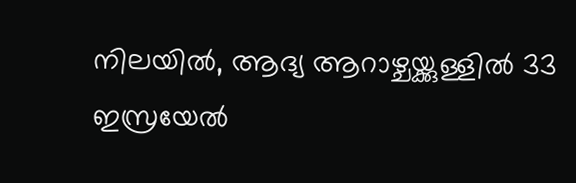നിലയിൽ, ആദ്യ ആറാഴ്ചയ്ക്കുള്ളിൽ 33 ഇസ്രയേൽ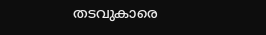തടവുകാരെ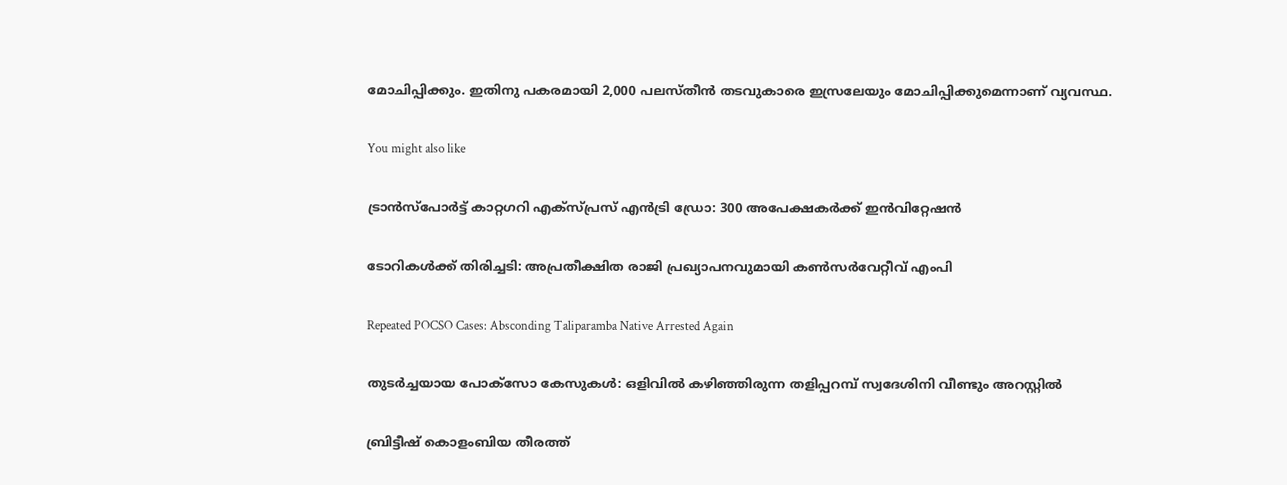മോചിപ്പിക്കും. ഇതിനു പകരമായി 2,000 പലസ്തീൻ തടവുകാരെ ഇസ്രലേയും മോചിപ്പിക്കുമെന്നാണ് വ്യവസ്ഥ.

You might also like

ട്രാൻസ്പോർട്ട് കാറ്റഗറി എക്സ്പ്രസ് എൻട്രി ഡ്രോ: 300 അപേക്ഷകർക്ക് ഇൻവിറ്റേഷൻ

ടോറികൾക്ക് തിരിച്ചടി: അപ്രതീക്ഷിത രാജി പ്രഖ്യാപനവുമായി കൺസർവേറ്റീവ് എംപി

Repeated POCSO Cases: Absconding Taliparamba Native Arrested Again

തുടർച്ചയായ പോക്സോ കേസുകൾ: ഒളിവിൽ കഴിഞ്ഞിരുന്ന തളിപ്പറമ്പ് സ്വദേശിനി വീണ്ടും അറസ്റ്റിൽ

ബ്രിട്ടീഷ് കൊളംബിയ തീരത്ത്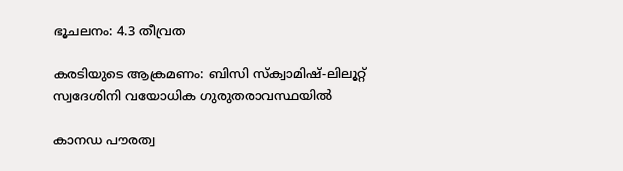ഭൂചലനം: 4.3 തീവ്രത

കരടിയുടെ ആക്രമണം: ബിസി സ്ക്വാമിഷ്-ലിലൂറ്റ് സ്വദേശിനി വയോധിക ഗുരുതരാവസ്ഥയിൽ

കാനഡ പൗരത്വ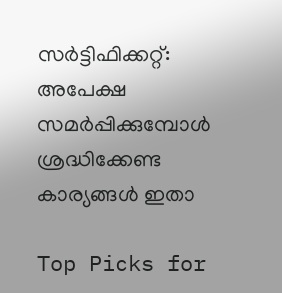സർട്ടിഫിക്കറ്റ്: അപേക്ഷ സമർപ്പിക്കുമ്പോൾ ശ്രദ്ധിക്കേണ്ട കാര്യങ്ങൾ ഇതാ

Top Picks for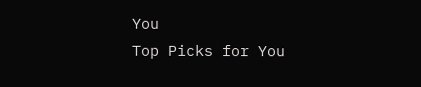You
Top Picks for You